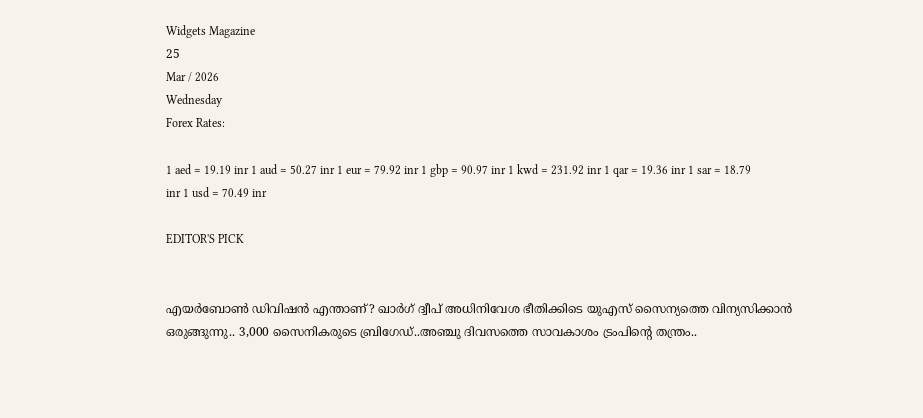Widgets Magazine
25
Mar / 2026
Wednesday
Forex Rates:

1 aed = 19.19 inr 1 aud = 50.27 inr 1 eur = 79.92 inr 1 gbp = 90.97 inr 1 kwd = 231.92 inr 1 qar = 19.36 inr 1 sar = 18.79 inr 1 usd = 70.49 inr

EDITOR'S PICK


എയർബോൺ ഡിവിഷൻ എന്താണ്? ഖാർഗ് ദ്വീപ് അധിനിവേശ ഭീതിക്കിടെ യുഎസ് സൈന്യത്തെ വിന്യസിക്കാൻ ഒരുങ്ങുന്നു.. 3,000 സൈനികരുടെ ബ്രിഗേഡ്..അഞ്ചു ദിവസത്തെ സാവകാശം ട്രംപിന്റെ തന്ത്രം..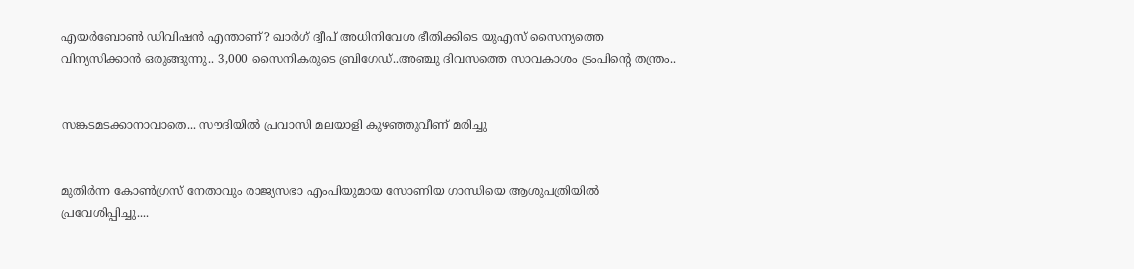എയർബോൺ ഡിവിഷൻ എന്താണ്? ഖാർഗ് ദ്വീപ് അധിനിവേശ ഭീതിക്കിടെ യുഎസ് സൈന്യത്തെ വിന്യസിക്കാൻ ഒരുങ്ങുന്നു.. 3,000 സൈനികരുടെ ബ്രിഗേഡ്..അഞ്ചു ദിവസത്തെ സാവകാശം ട്രംപിന്റെ തന്ത്രം..


സങ്കടമടക്കാനാവാതെ... സൗദിയിൽ പ്രവാസി മലയാളി കുഴഞ്ഞുവീണ് മരിച്ചു


മുതിർന്ന കോൺഗ്രസ് നേതാവും രാജ്യസഭാ എംപിയുമായ സോണിയ ഗാന്ധിയെ ആശുപത്രിയിൽ പ്രവേശിപ്പിച്ചു....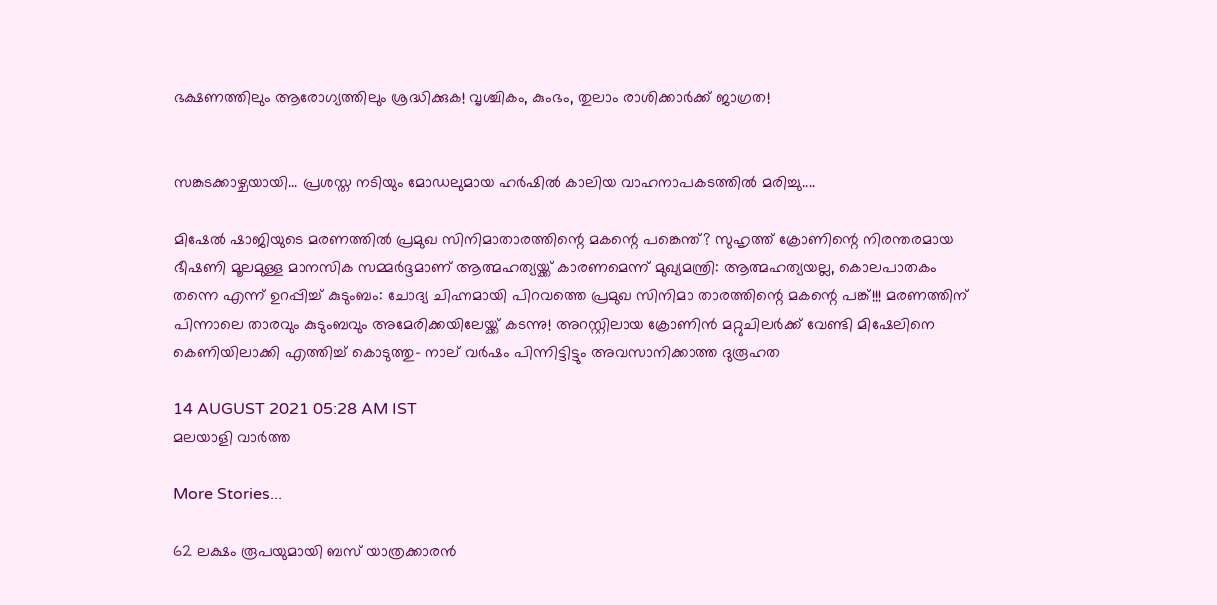ഭക്ഷണത്തിലും ആരോഗ്യത്തിലും ശ്രദ്ധിക്കുക! വൃശ്ചികം, കുംഭം, തുലാം രാശിക്കാർക്ക് ജാഗ്രത!


സങ്കടക്കാഴ്ചയായി... പ്രശസ്ത നടിയും മോഡലുമായ ഹർഷിൽ കാലിയ വാഹനാപകടത്തിൽ മരിച്ചു....

മിഷേൽ ഷാജിയുടെ മരണത്തിൽ പ്രമുഖ സിനിമാതാരത്തിന്റെ മകന്റെ പങ്കെന്ത്? സുഹൃത്ത് ക്രോണിന്റെ നിരന്തരമായ ഭീഷണി മൂലമുള്ള മാനസിക സമ്മര്‍ദ്ദമാണ് ആത്മഹത്യയ്ക്ക് കാരണമെന്ന് മുഖ്യമന്ത്രി: ആത്മഹത്യയല്ല, കൊലപാതകം തന്നെ എന്ന് ഉറപ്പിച്ച് കുടുംബം: ചോദ്യ ചിഹ്നമായി പിറവത്തെ പ്രമുഖ സിനിമാ താരത്തിന്റെ മകന്റെ പങ്ക്!!! മരണത്തിന് പിന്നാലെ താരവും കുടുംബവും അമേരിക്കയിലേയ്ക്ക് കടന്നു! അറസ്റ്റിലായ ക്രോണിൻ മറ്റുചിലർക്ക് വേണ്ടി മിഷേലിനെ കെണിയിലാക്കി എത്തിച്ച് കൊടുത്തു- നാല് വർഷം പിന്നിട്ടിട്ടും അവസാനിക്കാത്ത ദുരൂഹത

14 AUGUST 2021 05:28 AM IST
മലയാളി വാര്‍ത്ത

More Stories...

62 ലക്ഷം രൂപയുമായി ബസ് യാത്രക്കാരൻ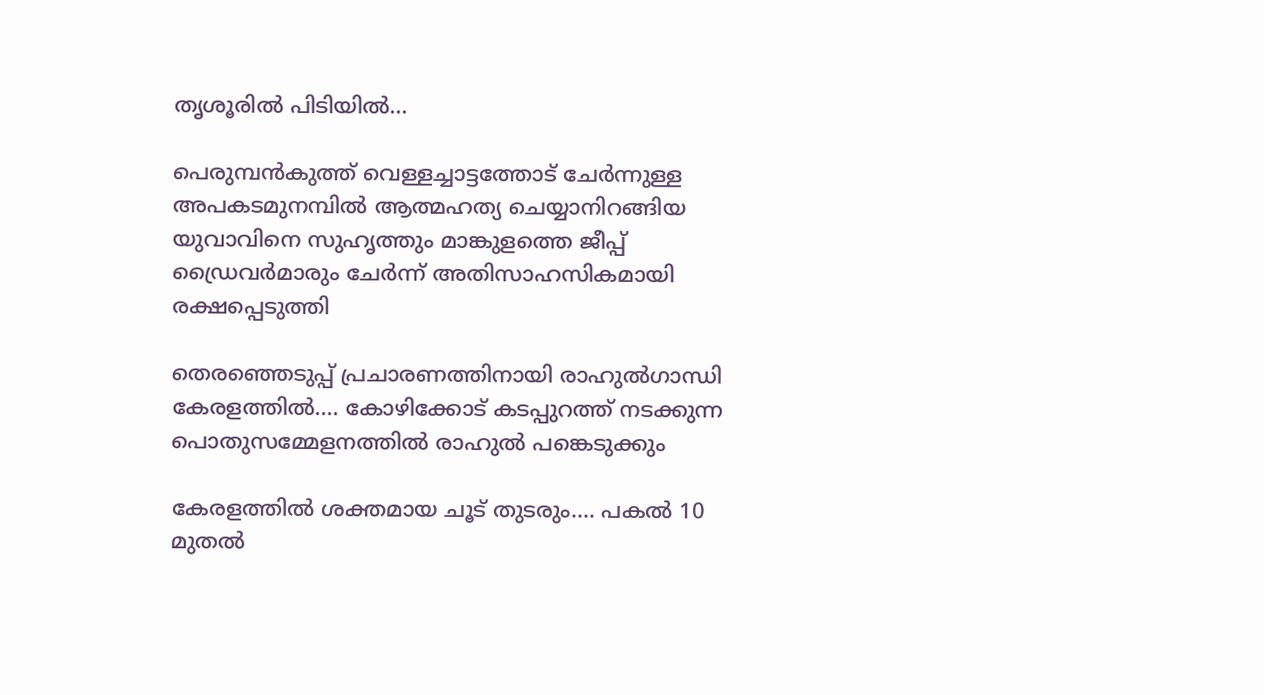തൃശൂരിൽ പിടിയിൽ...

പെരുമ്പൻകുത്ത് വെള്ളച്ചാട്ടത്തോട് ചേർന്നുള്ള അപകടമുനമ്പിൽ ആത്മഹത്യ ചെയ്യാനിറങ്ങിയ യുവാവിനെ സുഹൃത്തും മാങ്കുളത്തെ ജീപ്പ് ഡ്രൈവർമാരും ചേർന്ന് അതിസാഹസികമായി രക്ഷപ്പെടുത്തി

തെരഞ്ഞെടുപ്പ് പ്രചാരണത്തിനായി രാഹുൽഗാന്ധി കേരളത്തിൽ.... കോഴിക്കോട് കടപ്പുറത്ത് നടക്കുന്ന പൊതുസമ്മേളനത്തിൽ രാഹുൽ പങ്കെടുക്കും

കേരളത്തിൽ ശക്തമായ ചൂട് തുടരും.... പകൽ 10 മുതൽ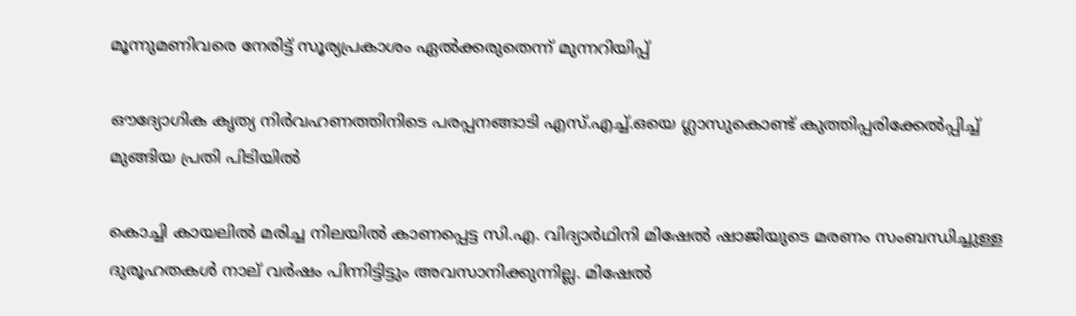മൂന്നുമണിവരെ നേരിട്ട് സൂര്യപ്രകാശം ഏൽക്കരുതെന്ന് മുന്നറിയിപ്പ്

ഔദ്യോഗിക കൃത്യ നിർവഹണത്തിനിടെ പരപ്പനങ്ങാടി എസ്.എച്ച്.ഒയെ ഗ്ലാസുകൊണ്ട് കുത്തിപ്പരിക്കേൽപ്പിച്ച് മുങ്ങിയ പ്രതി പിടിയിൽ

കൊച്ചി കായലില്‍ മരിച്ച നിലയില്‍ കാണപ്പെട്ട സി.എ. വിദ്യാര്‍ഥിനി മിഷേല്‍ ഷാജിയുടെ മരണം സംബന്ധിച്ചുള്ള ദുരൂഹതകൾ നാല് വർഷം പിന്നിട്ടിട്ടും അവസാനിക്കുന്നില്ല. മിഷേല്‍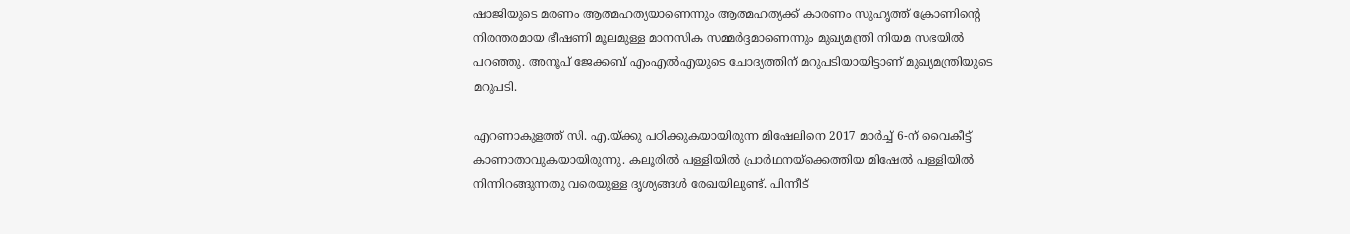ഷാജിയുടെ മരണം ആത്മഹത്യയാണെന്നും ആത്മഹത്യക്ക് കാരണം സുഹൃത്ത് ക്രോണിന്റെ നിരന്തരമായ ഭീഷണി മൂലമുള്ള മാനസിക സമ്മര്‍ദ്ദമാണെന്നും മുഖ്യമന്ത്രി നിയമ സഭയില്‍ പറഞ്ഞു. അനൂപ് ജേക്കബ് എംഎ‍ല്‍എയുടെ ചോദ്യത്തിന് മറുപടിയായിട്ടാണ് മുഖ്യമന്ത്രിയുടെ മറുപടി.

എറണാകുളത്ത് സി. എ.യ്ക്കു പഠിക്കുകയായിരുന്ന മിഷേലിനെ 2017 മാര്‍ച്ച് 6-ന് വൈകീട്ട് കാണാതാവുകയായിരുന്നു. കലൂരില്‍ പള്ളിയില്‍ പ്രാര്‍ഥനയ്ക്കെത്തിയ മിഷേല്‍ പള്ളിയില്‍ നിന്നിറങ്ങുന്നതു വരെയുള്ള ദൃശ്യങ്ങള്‍ രേഖയിലുണ്ട്. പിന്നീട്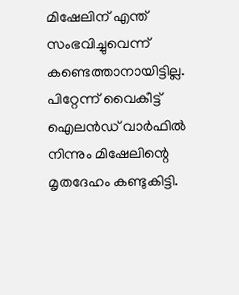മിഷേലിന് എന്ത് സംഭവിച്ചുവെന്ന് കണ്ടെത്താനായിട്ടില്ല. പിറ്റേന്ന് വൈകീട്ട് ഐലന്‍ഡ് വാര്‍ഫില്‍ നിന്നും മിഷേലിന്റെ മൃതദേഹം കണ്ടുകിട്ടി.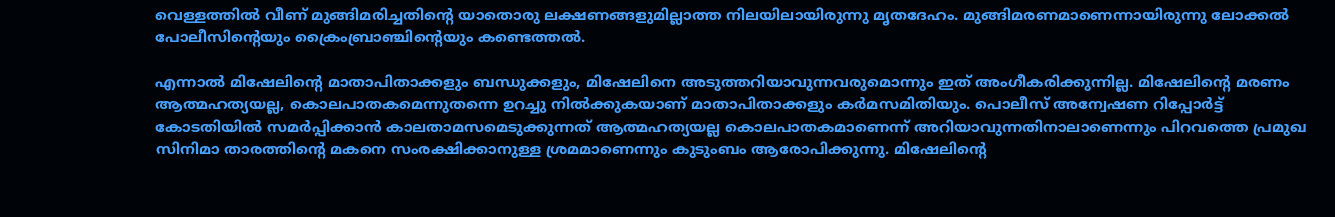വെള്ളത്തില്‍ വീണ് മുങ്ങിമരിച്ചതിന്റെ യാതൊരു ലക്ഷണങ്ങളുമില്ലാത്ത നിലയിലായിരുന്നു മൃതദേഹം. മുങ്ങിമരണമാണെന്നായിരുന്നു ലോക്കല്‍ പോലീസിന്റെയും ക്രൈംബ്രാഞ്ചിന്റെയും കണ്ടെത്തല്‍.

എന്നാല്‍ മിഷേലിന്റെ മാതാപിതാക്കളും ബന്ധുക്കളും, മിഷേലിനെ അടുത്തറിയാവുന്നവരുമൊന്നും ഇത് അംഗീകരിക്കുന്നില്ല. മിഷേലിന്റെ മരണം ആത്മഹത്യയല്ല, കൊലപാതകമെന്നുതന്നെ ഉറച്ചു നില്‍ക്കുകയാണ് മാതാപിതാക്കളും കര്‍മസമിതിയും. പൊലീസ് അന്വേഷണ റിപ്പോര്‍ട്ട് കോടതിയില്‍ സമര്‍പ്പിക്കാന്‍ കാലതാമസമെടുക്കുന്നത് ആത്മഹത്യയല്ല കൊലപാതകമാണെന്ന് അറിയാവുന്നതിനാലാണെന്നും പിറവത്തെ പ്രമുഖ സിനിമാ താരത്തിന്റെ മകനെ സംരക്ഷിക്കാനുള്ള ശ്രമമാണെന്നും കുടുംബം ആരോപിക്കുന്നു. മിഷേലിന്റെ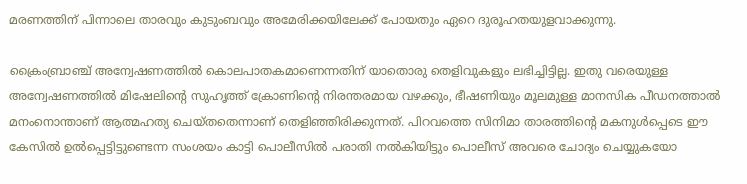മരണത്തിന് പിന്നാലെ താരവും കുടുംബവും അമേരിക്കയിലേക്ക് പോയതും ഏറെ ദുരൂഹതയുളവാക്കുന്നു.

ക്രൈംബ്രാഞ്ച് അന്വേഷണത്തില്‍ കൊലപാതകമാണെന്നതിന് യാതൊരു തെളിവുകളും ലഭിച്ചിട്ടില്ല. ഇതു വരെയുള്ള അന്വേഷണത്തില്‍ മിഷേലിന്റെ സുഹൃത്ത് ക്രോണിന്റെ നിരന്തരമായ വഴക്കും, ഭീഷണിയും മൂലമുള്ള മാനസിക പീഡനത്താല്‍ മനംനൊന്താണ് ആത്മഹത്യ ചെയ്തതെന്നാണ് തെളിഞ്ഞിരിക്കുന്നത്. പിറവത്തെ സിനിമാ താരത്തിന്റെ മകനുള്‍പ്പെടെ ഈ കേസില്‍ ഉല്‍പ്പെട്ടിട്ടുണ്ടെന്ന സംശയം കാട്ടി പൊലീസില്‍ പരാതി നല്‍കിയിട്ടും പൊലീസ് അവരെ ചോദ്യം ചെയ്യുകയോ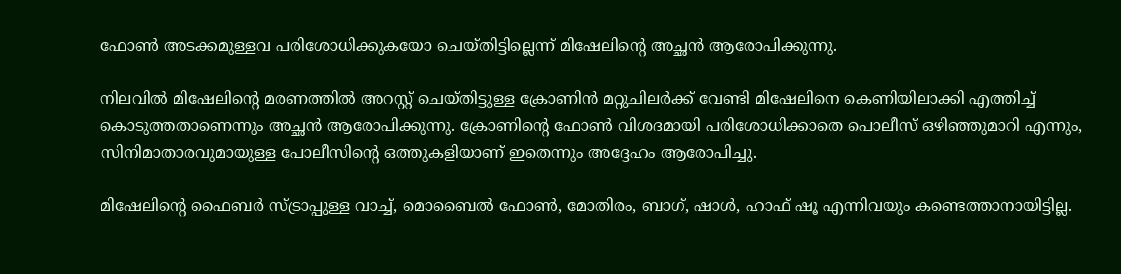ഫോണ്‍ അടക്കമുള്ളവ പരിശോധിക്കുകയോ ചെയ്തിട്ടില്ലെന്ന് മിഷേലിന്റെ അച്ഛൻ ആരോപിക്കുന്നു.

നിലവില്‍ മിഷേലിന്റെ മരണത്തിൽ അറസ്റ്റ് ചെയ്തിട്ടുള്ള ക്രോണിന്‍ മറ്റുചിലർക്ക് വേണ്ടി മിഷേലിനെ കെണിയിലാക്കി എത്തിച്ച് കൊടുത്തതാണെന്നും അച്ഛൻ ആരോപിക്കുന്നു. ക്രോണിന്റെ ഫോണ്‍ വിശദമായി പരിശോധിക്കാതെ പൊലീസ് ഒഴിഞ്ഞുമാറി എന്നും, സിനിമാതാരവുമായുള്ള പോലീസിന്റെ ഒത്തുകളിയാണ് ഇതെന്നും അദ്ദേഹം ആരോപിച്ചു.

മിഷേലിന്റെ ഫൈബര്‍ സ്ട്രാപ്പുള്ള വാച്ച്‌, മൊബൈല്‍ ഫോണ്‍, മോതിരം, ബാഗ്, ഷാള്‍, ഹാഫ് ഷൂ എന്നിവയും കണ്ടെത്താനായിട്ടില്ല.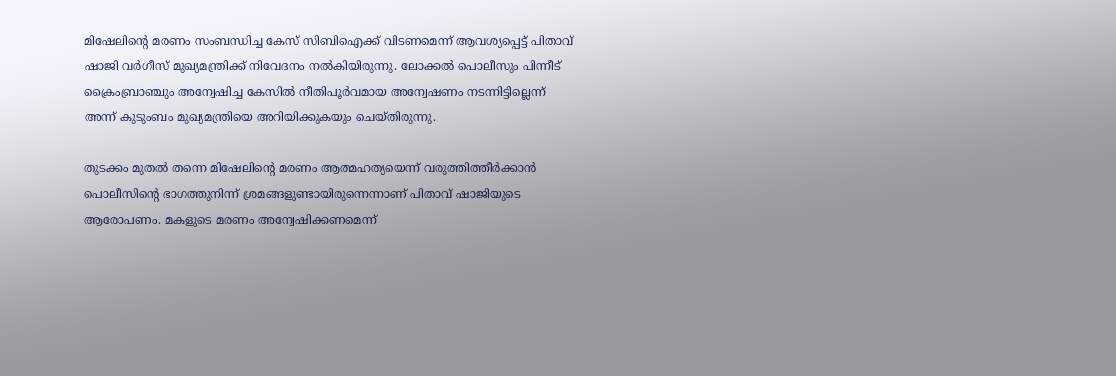മിഷേലിന്റെ മരണം സംബന്ധിച്ച കേസ് സിബിഐക്ക് വിടണമെന്ന് ആവശ്യപ്പെട്ട് പിതാവ് ഷാജി വര്‍ഗീസ് മുഖ്യമന്ത്രിക്ക് നിവേദനം നല്‍കിയിരുന്നു. ലോക്കല്‍ പൊലീസും പിന്നീട് ക്രൈംബ്രാഞ്ചും അന്വേഷിച്ച കേസില്‍ നീതിപൂര്‍വമായ അന്വേഷണം നടന്നിട്ടില്ലെന്ന് അന്ന് കുടുംബം മുഖ്യമന്ത്രിയെ അറിയിക്കുകയും ചെയ്തിരുന്നു.

തുടക്കം മുതല്‍ തന്നെ മിഷേലിന്റെ മരണം ആത്മഹത്യയെന്ന് വരുത്തിത്തീര്‍ക്കാന്‍ പൊലീസിന്റെ ഭാഗത്തുനിന്ന് ശ്രമങ്ങളുണ്ടായിരുന്നെന്നാണ് പിതാവ് ഷാജിയുടെ ആരോപണം. മകളുടെ മരണം അന്വേഷിക്കണമെന്ന്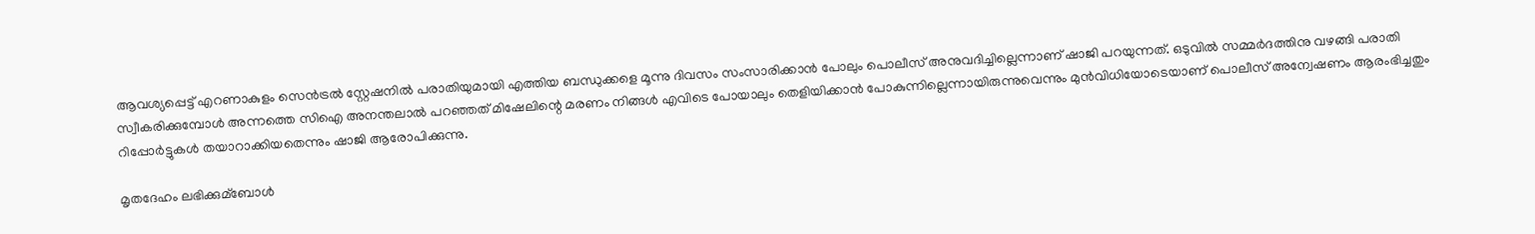ആവശ്യപ്പെട്ട് എറണാകുളം സെന്‍ട്രല്‍ സ്റ്റേഷനില്‍ പരാതിയുമായി എത്തിയ ബന്ധുക്കളെ മൂന്നു ദിവസം സംസാരിക്കാന്‍ പോലും പൊലീസ് അനുവദിച്ചില്ലെന്നാണ് ഷാജി പറയുന്നത്. ഒടുവില്‍ സമ്മര്‍ദത്തിനു വഴങ്ങി പരാതി സ്വീകരിക്കുമ്പോൾ അന്നത്തെ സിഐ അനന്തലാല്‍ പറഞ്ഞത് മിഷേലിന്റെ മരണം നിങ്ങള്‍ എവിടെ പോയാലും തെളിയിക്കാന്‍ പോകുന്നില്ലെന്നായിരുന്നുവെന്നും മുന്‍വിധിയോടെയാണ് പൊലീസ് അന്വേഷണം ആരംഭിച്ചതും റിപ്പോര്‍ട്ടുകള്‍ തയാറാക്കിയതെന്നും ഷാജി ആരോപിക്കുന്നു.

മൃതദേഹം ലഭിക്കുമ്ബോള്‍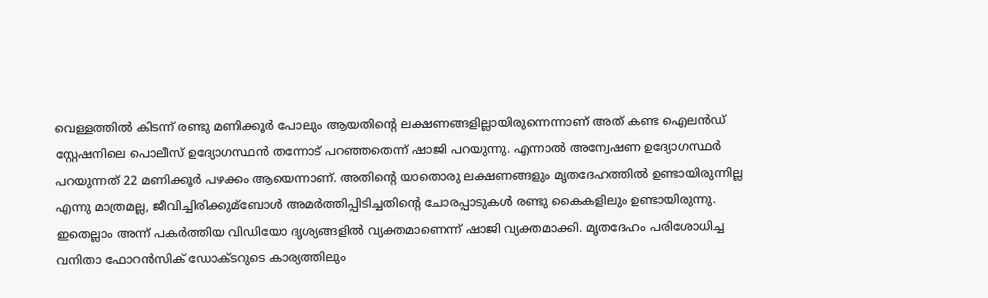വെള്ളത്തില്‍ കിടന്ന് രണ്ടു മണിക്കൂര്‍ പോലും ആയതിന്റെ ലക്ഷണങ്ങളില്ലായിരുന്നെന്നാണ് അത് കണ്ട ഐലന്‍ഡ് സ്റ്റേഷനിലെ പൊലീസ് ഉദ്യോഗസ്ഥന്‍ തന്നോട് പറഞ്ഞതെന്ന് ഷാജി പറയുന്നു. എന്നാല്‍ അന്വേഷണ ഉദ്യോഗസ്ഥര്‍ പറയുന്നത് 22 മണിക്കൂര്‍ പഴക്കം ആയെന്നാണ്. അതിന്റെ യാതൊരു ലക്ഷണങ്ങളും മൃതദേഹത്തില്‍ ഉണ്ടായിരുന്നില്ല എന്നു മാത്രമല്ല, ജീവിച്ചിരിക്കുമ്ബോള്‍ അമര്‍ത്തിപ്പിടിച്ചതിന്റെ ചോരപ്പാടുകള്‍ രണ്ടു കൈകളിലും ഉണ്ടായിരുന്നു. ഇതെല്ലാം അന്ന് പകര്‍ത്തിയ വിഡിയോ ദൃശ്യങ്ങളില്‍ വ്യക്തമാണെന്ന് ഷാജി വ്യക്തമാക്കി. മൃതദേഹം പരിശോധിച്ച വനിതാ ഫോറന്‍സിക് ഡോക്ടറുടെ കാര്യത്തിലും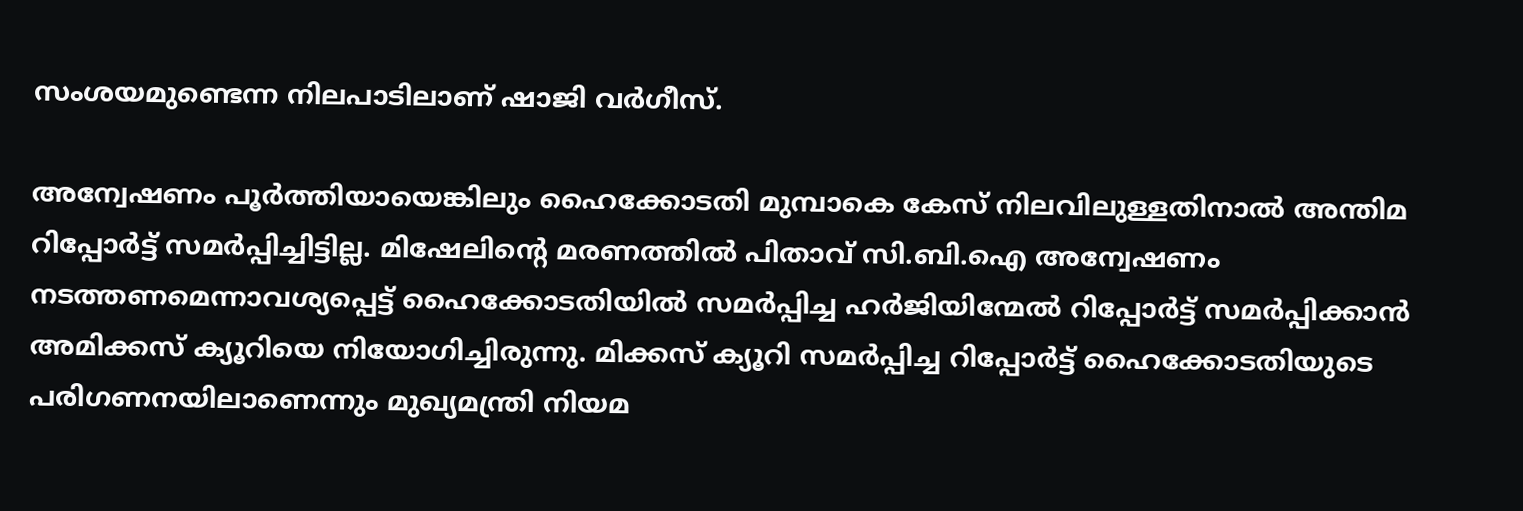സംശയമുണ്ടെന്ന നിലപാടിലാണ് ഷാജി വര്‍ഗീസ്.

അന്വേഷണം പൂര്‍ത്തിയായെങ്കിലും ഹൈക്കോടതി മുമ്പാകെ കേസ് നിലവിലുള്ളതിനാല്‍ അന്തിമ റിപ്പോര്‍ട്ട് സമര്‍പ്പിച്ചിട്ടില്ല. മിഷേലിന്റെ മരണത്തില്‍ പിതാവ് സി.ബി.ഐ അന്വേഷണം നടത്തണമെന്നാവശ്യപ്പെട്ട് ഹൈക്കോടതിയില്‍ സമര്‍പ്പിച്ച ഹര്‍ജിയിന്മേല്‍ റിപ്പോര്‍ട്ട് സമര്‍പ്പിക്കാന്‍ അമിക്കസ് ക്യൂറിയെ നിയോഗിച്ചിരുന്നു. മിക്കസ് ക്യൂറി സമര്‍പ്പിച്ച റിപ്പോര്‍ട്ട് ഹൈക്കോടതിയുടെ പരിഗണനയിലാണെന്നും മുഖ്യമന്ത്രി നിയമ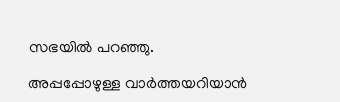സഭയില്‍ പറഞ്ഞു.

അപ്പപ്പോഴുള്ള വാര്‍ത്തയറിയാന്‍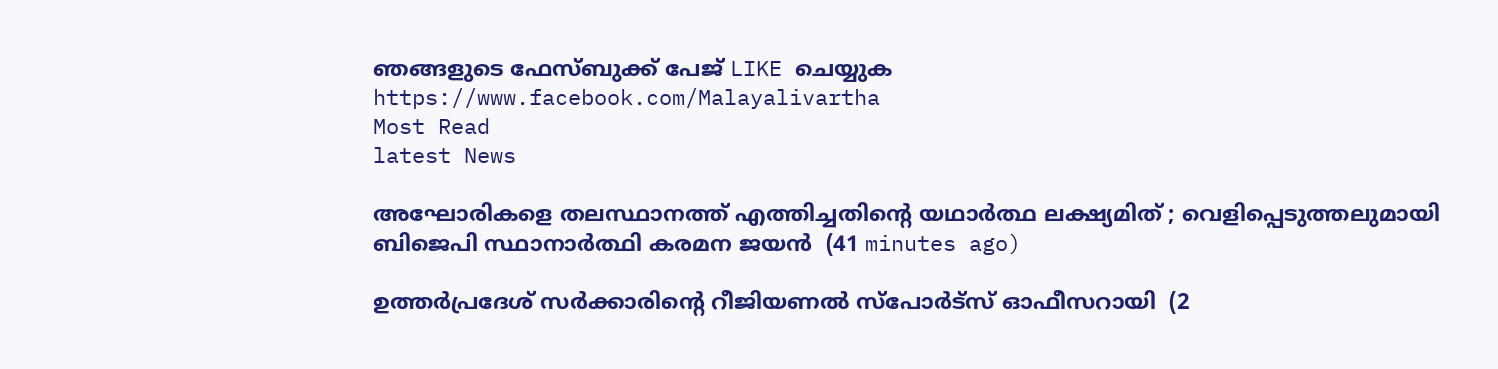ഞങ്ങളുടെ ഫേസ്‌ബുക്ക്‌ പേജ് LIKE ചെയ്യുക
https://www.facebook.com/Malayalivartha
Most Read
latest News

അഘോരികളെ തലസ്ഥാനത്ത് എത്തിച്ചതിന്റെ യഥാർത്ഥ ലക്ഷ്യമിത് ; വെളിപ്പെടുത്തലുമായി ബിജെപി സ്ഥാനാർത്ഥി കരമന ജയൻ  (41 minutes ago)

ഉത്തർപ്രദേശ് സർക്കാരിന്റെ റീജിയണൽ സ്പോർട്സ് ഓഫീസറായി  (2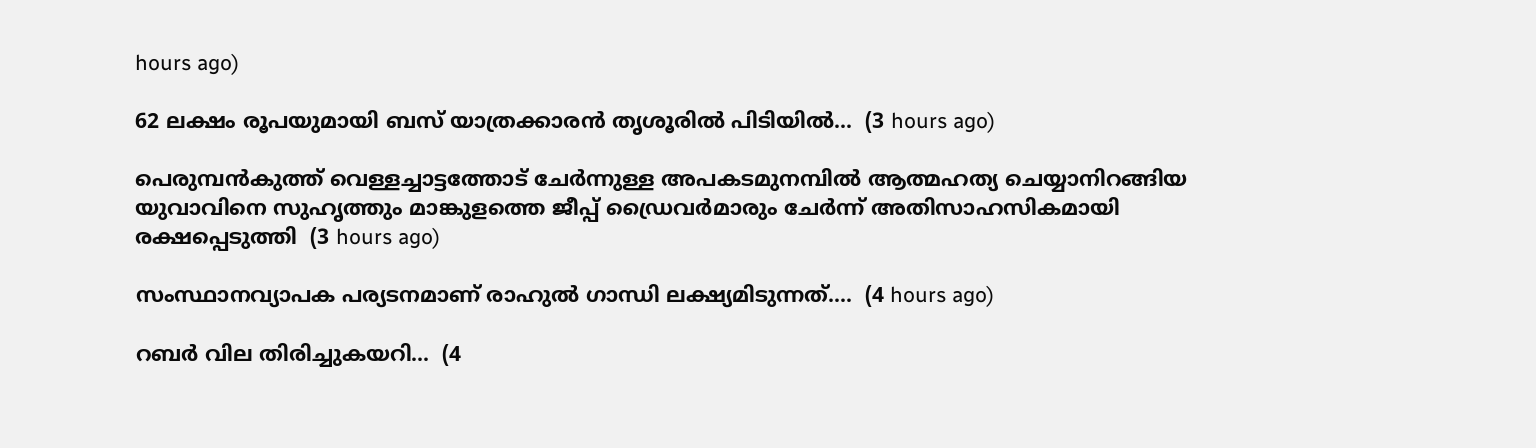hours ago)

62 ലക്ഷം രൂപയുമായി ബസ് യാത്രക്കാരൻ തൃശൂരിൽ പിടിയിൽ...  (3 hours ago)

പെരുമ്പൻകുത്ത് വെള്ളച്ചാട്ടത്തോട് ചേർന്നുള്ള അപകടമുനമ്പിൽ ആത്മഹത്യ ചെയ്യാനിറങ്ങിയ യുവാവിനെ സുഹൃത്തും മാങ്കുളത്തെ ജീപ്പ് ഡ്രൈവർമാരും ചേർന്ന് അതിസാഹസികമായി രക്ഷപ്പെടുത്തി  (3 hours ago)

സംസ്ഥാനവ്യാപക പര്യടനമാണ് രാഹുൽ ഗാന്ധി ലക്ഷ്യമിടുന്നത്....  (4 hours ago)

റബർ വില തിരിച്ചുകയറി...  (4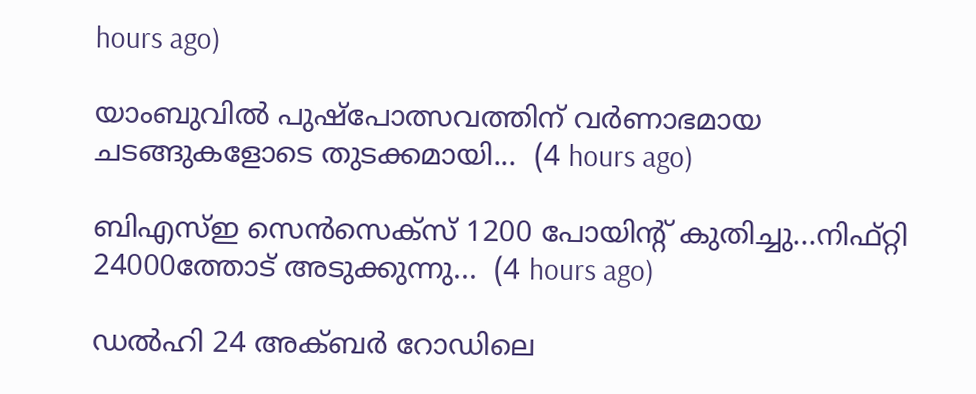hours ago)

യാംബുവിൽ പുഷ്പോത്സവത്തിന് വർണാഭമായ ചടങ്ങുകളോടെ തുടക്കമായി...  (4 hours ago)

ബിഎസ്ഇ സെൻസെക്‌സ് 1200 പോയിന്റ് കുതിച്ചു...നിഫ്റ്റി 24000ത്തോട് അടുക്കുന്നു...  (4 hours ago)

ഡൽഹി 24 അക്ബർ റോഡിലെ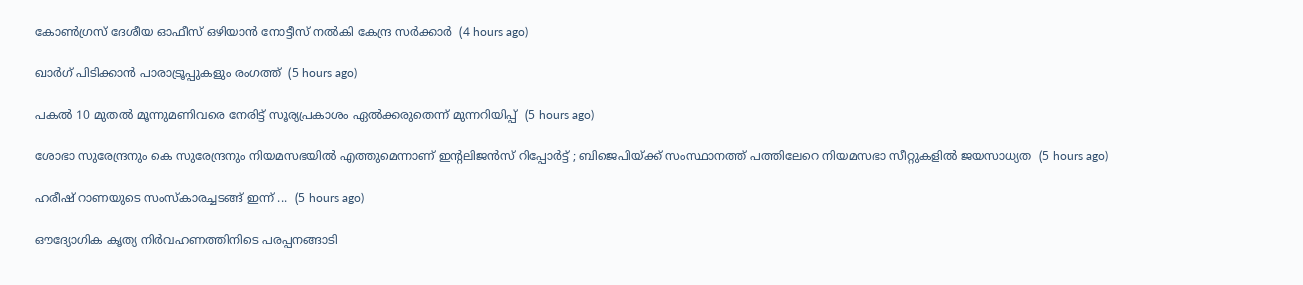കോൺഗ്രസ് ദേശീയ ഓഫീസ് ഒഴിയാൻ നോട്ടീസ് നൽകി കേന്ദ്ര സർക്കാർ  (4 hours ago)

ഖാര്‍ഗ് പിടിക്കാന്‍ പാരാട്രൂപ്പുകളും രംഗത്ത്  (5 hours ago)

പകൽ 10 മുതൽ മൂന്നുമണിവരെ നേരിട്ട് സൂര്യപ്രകാശം ഏൽക്കരുതെന്ന് മുന്നറിയിപ്പ്  (5 hours ago)

ശോഭാ സുരേന്ദ്രനും കെ സുരേന്ദ്രനും നിയമസഭയില്‍ എത്തുമെന്നാണ് ഇന്റലിജന്‍സ് റിപ്പോര്‍ട്ട് ; ബിജെപിയ്ക്ക് സംസ്ഥാനത്ത് പത്തിലേറെ നിയമസഭാ സീറ്റുകളിൽ ജയസാധ്യത  (5 hours ago)

ഹരീഷ് റാണയുടെ സംസ്‌കാരച്ചടങ്ങ് ഇന്ന് ...  (5 hours ago)

ഔദ്യോഗിക കൃത്യ നിർവഹണത്തിനിടെ പരപ്പനങ്ങാടി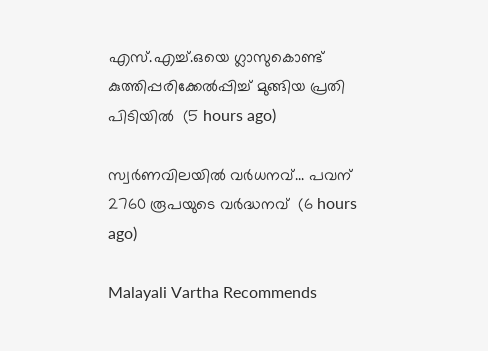എസ്.എച്ച്.ഒയെ ഗ്ലാസുകൊണ്ട് കുത്തിപ്പരിക്കേൽപ്പിച്ച് മുങ്ങിയ പ്രതി പിടിയിൽ  (5 hours ago)

സ്വര്‍ണവിലയില്‍ വര്‍ധനവ്... പവന് 2760 രൂപയുടെ വർദ്ധനവ്  (6 hours ago)

Malayali Vartha Recommends